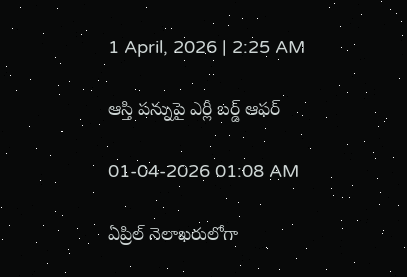1 April, 2026 | 2:25 AM

ఆస్తి పన్నుపై ఎర్లీ బర్డ్ ఆఫర్

01-04-2026 01:08 AM

ఏప్రిల్ నెలాఖరులోగా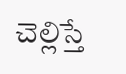చెల్లిస్తే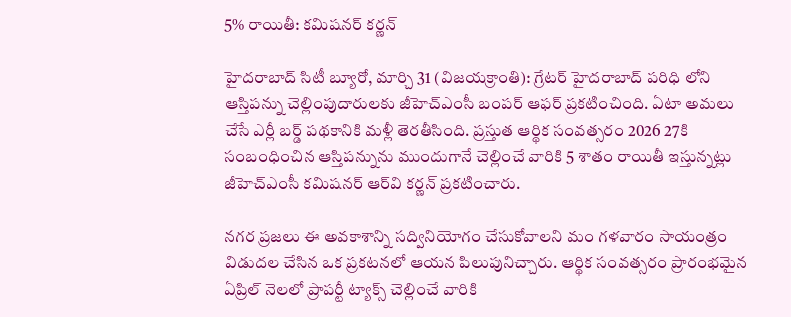5% రాయితీ: కమిషనర్ కర్ణన్

హైదరాబాద్ సిటీ బ్యూరో, మార్చి 31 (విజయక్రాంతి): గ్రేటర్ హైదరాబాద్ పరిధి లోని ఆస్తిపన్ను చెల్లింపుదారులకు జీహెచ్‌ఎంసీ బంపర్ ఆఫర్ ప్రకటించింది. ఏటా అమలు చేసే ఎర్లీ బర్డ్ పథకానికి మళ్లీ తెరతీసింది. ప్రస్తుత ఆర్థిక సంవత్సరం 2026 27కి సంబంధించిన ఆస్తిపన్నును ముందుగానే చెల్లించే వారికి 5 శాతం రాయితీ ఇస్తున్నట్లు జీహెచ్‌ఎంసీ కమిషనర్ ఆర్‌వి కర్ణన్ ప్రకటించారు.

నగర ప్రజలు ఈ అవకాశాన్ని సద్వినియోగం చేసుకోవాలని మం గళవారం సాయంత్రం విడుదల చేసిన ఒక ప్రకటనలో ఆయన పిలుపునిచ్చారు. ఆర్థిక సంవత్సరం ప్రారంభమైన ఏప్రిల్ నెలలో ప్రాపర్టీ ట్యాక్స్ చెల్లించే వారికి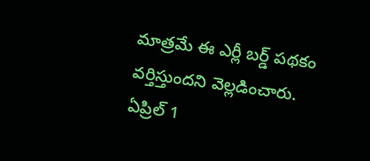మాత్రమే ఈ ఎర్లీ బర్డ్ పథకం వర్తిస్తుందని వెల్లడించారు. ఏప్రిల్ 1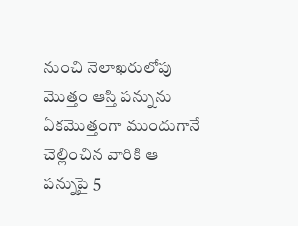నుంచి నెలాఖరులోపు మొత్తం ఆస్తి పన్నును ఏకమొత్తంగా ముందుగానే చెల్లించిన వారికి ఆ పన్నుపై 5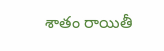శాతం రాయితీ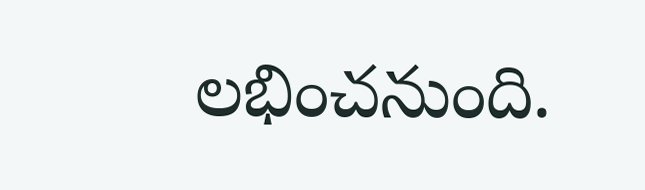లభించనుంది.